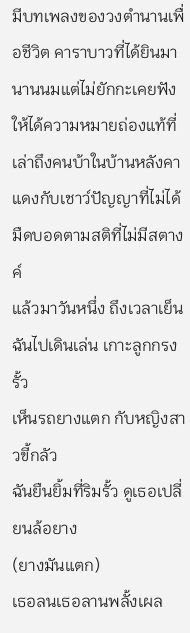มีบทเพลงของวงตำนานเพื่อชีวิต คาราบาวที่ได้ยินมานานนมแต่ไม่ยักกะเคยฟังให้ได้ความหมายถ่องแท้ที่เล่าถึงคนบ้าในบ้านหลังคาแดงกับเชาว์ปัญญาที่ไม่ได้มืดบอดตามสติที่ไม่มีสตางค์
แล้วมาวันหนึ่ง ถึงเวลาเย็น
ฉันไปเดินเล่น เกาะลูกกรงรั้ว
เห็นรถยางแตก กับหญิงสาวขี้กลัว
ฉันยืนยิ้มที่ริมรั้ว ดูเธอเปลี่ยนล้อยาง
(ยางมันแตก)
เธอลนเธอลานพลั้งเผล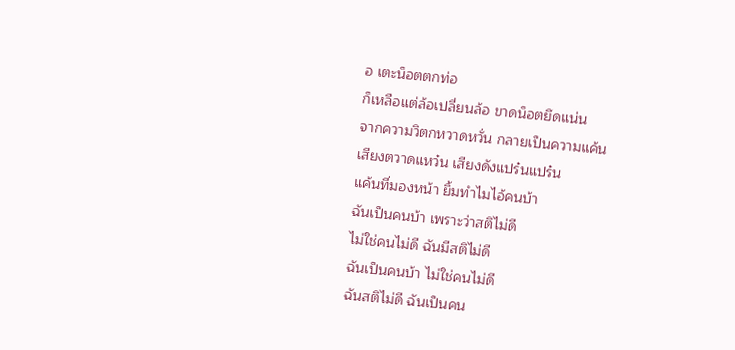อ เตะน็อตตกท่อ
ก็เหลือแต่ล้อเปลี่ยนล้อ ขาดน็อตยึดแน่น
จากความวิตกหวาดหวั่น กลายเป็นความแค้น
เสียงตวาดแหว๋น เสียงดังแปร๋นแปร๋น
แค้นที่มองหน้า ยิ้มทำไมไอ้คนบ้า
ฉันเป็นคนบ้า เพราะว่าสติไม่ดี
ไม่ใช่คนไม่ดี ฉันมีสติไม่ดี
ฉันเป็นคนบ้า ไม่ใช่คนไม่ดี
ฉันสติไม่ดี ฉันเป็นคน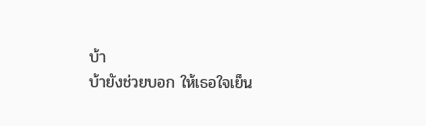บ้า
บ้ายังช่วยบอก ให้เธอใจเย็น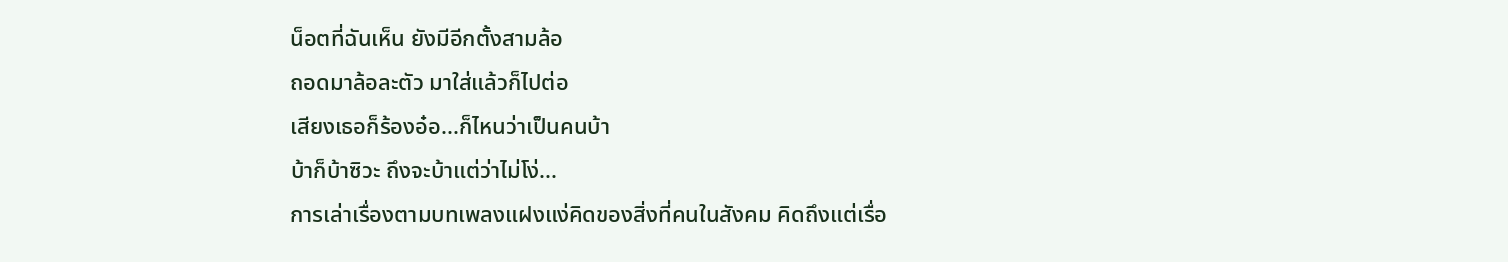น็อตที่ฉันเห็น ยังมีอีกตั้งสามล้อ
ถอดมาล้อละตัว มาใส่แล้วก็ไปต่อ
เสียงเธอก็ร้องอ๋อ...ก็ไหนว่าเป็นคนบ้า
บ้าก็บ้าซิวะ ถึงจะบ้าแต่ว่าไม่โง่...
การเล่าเรื่องตามบทเพลงแฝงแง่คิดของสิ่งที่คนในสังคม คิดถึงแต่เรื่อ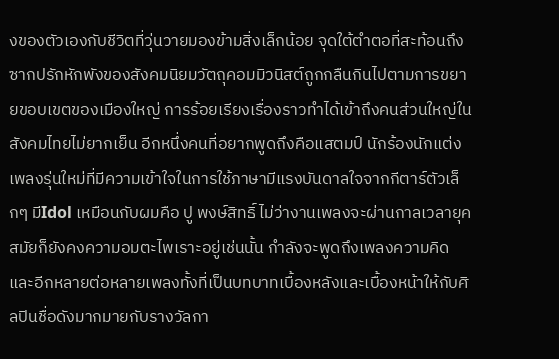งของตัวเองกับชีวิตที่วุ่นวายมองข้ามสิ่งเล็กน้อย จุดใต้ตำตอที่สะท้อนถึงซากปรักหักพังของสังคมนิยมวัตถุคอมมิวนิสต์ถูกกลืนกินไปตามการขยายขอบเขตของเมืองใหญ่ การร้อยเรียงเรื่องราวทำได้เข้าถึงคนส่วนใหญ่ในสังคมไทยไม่ยากเย็น อีกหนึ่งคนที่อยากพูดถึงคือแสตมป์ นักร้องนักแต่งเพลงรุ่นใหม่ที่มีความเข้าใจในการใช้ภาษามีแรงบันดาลใจจากกีตาร์ตัวเล็กๆ มีIdol เหมือนกับผมคือ ปู พงษ์สิทธิ์ ไม่ว่างานเพลงจะผ่านกาลเวลายุคสมัยก็ยังคงความอมตะไพเราะอยู่เช่นนั้น กำลังจะพูดถึงเพลงความคิด และอีกหลายต่อหลายเพลงทั้งที่เป็นบทบาทเบื้องหลังและเบื้องหน้าให้กับศิลปินชื่อดังมากมายกับรางวัลกา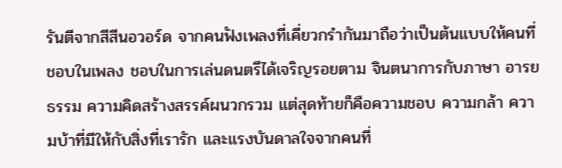รันตีจากสีสีนอวอร์ด จากคนฟังเพลงที่เคี่ยวกรำกันมาถือว่าเป็นต้นแบบให้คนที่ชอบในเพลง ชอบในการเล่นดนตรีได้เจริญรอยตาม จินตนาการกับภาษา อารยธรรม ความคิดสร้างสรรค์ผนวกรวม แต่สุดท้ายก็คือความชอบ ความกล้า ความบ้าที่มีให้กับสิ่งที่เรารัก และแรงบันดาลใจจากคนที่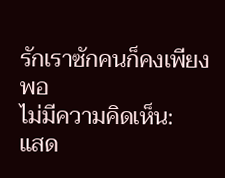รักเราซักคนก็คงเพียงพอ
ไม่มีความคิดเห็น:
แสด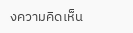งความคิดเห็น